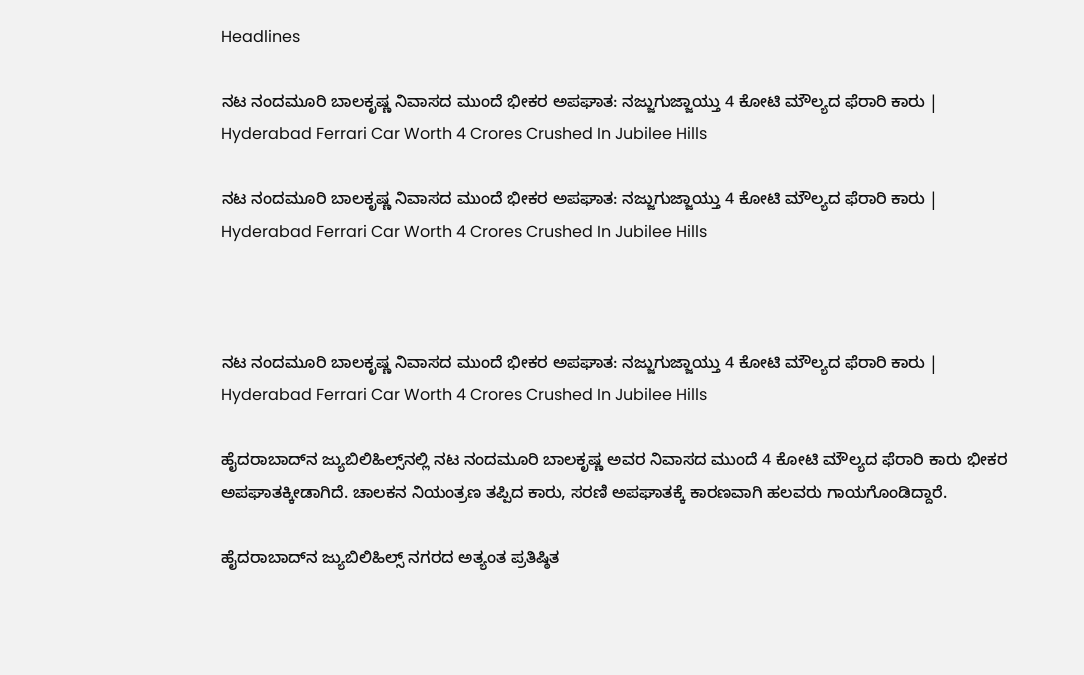Headlines

ನಟ ನಂದಮೂರಿ ಬಾಲಕೃಷ್ಣ ನಿವಾಸದ ಮುಂದೆ ಭೀಕರ ಅಪಘಾತ: ನಜ್ಜುಗುಜ್ಜಾಯ್ತು 4 ಕೋಟಿ ಮೌಲ್ಯದ ಫೆರಾರಿ ಕಾರು | Hyderabad Ferrari Car Worth 4 Crores Crushed In Jubilee Hills

ನಟ ನಂದಮೂರಿ ಬಾಲಕೃಷ್ಣ ನಿವಾಸದ ಮುಂದೆ ಭೀಕರ ಅಪಘಾತ: ನಜ್ಜುಗುಜ್ಜಾಯ್ತು 4 ಕೋಟಿ ಮೌಲ್ಯದ ಫೆರಾರಿ ಕಾರು | Hyderabad Ferrari Car Worth 4 Crores Crushed In Jubilee Hills



ನಟ ನಂದಮೂರಿ ಬಾಲಕೃಷ್ಣ ನಿವಾಸದ ಮುಂದೆ ಭೀಕರ ಅಪಘಾತ: ನಜ್ಜುಗುಜ್ಜಾಯ್ತು 4 ಕೋಟಿ ಮೌಲ್ಯದ ಫೆರಾರಿ ಕಾರು | Hyderabad Ferrari Car Worth 4 Crores Crushed In Jubilee Hills

ಹೈದರಾಬಾದ್‌ನ ಜ್ಯುಬಿಲಿಹಿಲ್ಸ್‌ನಲ್ಲಿ ನಟ ನಂದಮೂರಿ ಬಾಲಕೃಷ್ಣ ಅವರ ನಿವಾಸದ ಮುಂದೆ 4 ಕೋಟಿ ಮೌಲ್ಯದ ಫೆರಾರಿ ಕಾರು ಭೀಕರ ಅಪಘಾತಕ್ಕೀಡಾಗಿದೆ. ಚಾಲಕನ ನಿಯಂತ್ರಣ ತಪ್ಪಿದ ಕಾರು, ಸರಣಿ ಅಪಘಾತಕ್ಕೆ ಕಾರಣವಾಗಿ ಹಲವರು ಗಾಯಗೊಂಡಿದ್ದಾರೆ.

ಹೈದರಾಬಾದ್‌ನ ಜ್ಯುಬಿಲಿಹಿಲ್ಸ್‌ ನಗರದ ಅತ್ಯಂತ ಪ್ರತಿಷ್ಠಿತ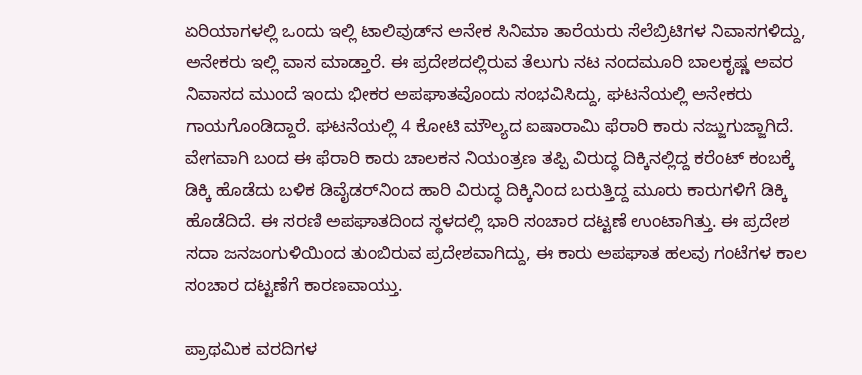ಏರಿಯಾಗಳಲ್ಲಿ ಒಂದು ಇಲ್ಲಿ ಟಾಲಿವುಡ್‌ನ ಅನೇಕ ಸಿನಿಮಾ ತಾರೆಯರು ಸೆಲೆಬ್ರಿಟಿಗಳ ನಿವಾಸಗಳಿದ್ದು, ಅನೇಕರು ಇಲ್ಲಿ ವಾಸ ಮಾಡ್ತಾರೆ. ಈ ಪ್ರದೇಶದಲ್ಲಿರುವ ತೆಲುಗು ನಟ ನಂದಮೂರಿ ಬಾಲಕೃಷ್ಣ ಅವರ ನಿವಾಸದ ಮುಂದೆ ಇಂದು ಭೀಕರ ಅಪಘಾತವೊಂದು ಸಂಭವಿಸಿದ್ದು, ಘಟನೆಯಲ್ಲಿ ಅನೇಕರು ಗಾಯಗೊಂಡಿದ್ದಾರೆ. ಘಟನೆಯಲ್ಲಿ 4 ಕೋಟಿ ಮೌಲ್ಯದ ಐಷಾರಾಮಿ ಫೆರಾರಿ ಕಾರು ನಜ್ಜುಗುಜ್ಜಾಗಿದೆ. ವೇಗವಾಗಿ ಬಂದ ಈ ಫೆರಾರಿ ಕಾರು ಚಾಲಕನ ನಿಯಂತ್ರಣ ತಪ್ಪಿ ವಿರುದ್ಧ ದಿಕ್ಕಿನಲ್ಲಿದ್ದ ಕರೆಂಟ್‌ ಕಂಬಕ್ಕೆ ಡಿಕ್ಕಿ ಹೊಡೆದು ಬಳಿಕ ಡಿವೈಡರ್‌ನಿಂದ ಹಾರಿ ವಿರುದ್ಧ ದಿಕ್ಕಿನಿಂದ ಬರುತ್ತಿದ್ದ ಮೂರು ಕಾರುಗಳಿಗೆ ಡಿಕ್ಕಿ ಹೊಡೆದಿದೆ. ಈ ಸರಣಿ ಅಪಘಾತದಿಂದ ಸ್ಥಳದಲ್ಲಿ ಭಾರಿ ಸಂಚಾರ ದಟ್ಟಣೆ ಉಂಟಾಗಿತ್ತು. ಈ ಪ್ರದೇಶ ಸದಾ ಜನಜಂಗುಳಿಯಿಂದ ತುಂಬಿರುವ ಪ್ರದೇಶವಾಗಿದ್ದು, ಈ ಕಾರು ಅಪಘಾತ ಹಲವು ಗಂಟೆಗಳ ಕಾಲ ಸಂಚಾರ ದಟ್ಟಣೆಗೆ ಕಾರಣವಾಯ್ತು.

ಪ್ರಾಥಮಿಕ ವರದಿಗಳ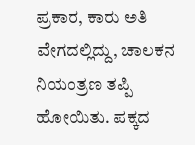ಪ್ರಕಾರ, ಕಾರು ಅತಿ ವೇಗದಲ್ಲಿದ್ದು, ಚಾಲಕನ ನಿಯಂತ್ರಣ ತಪ್ಪಿ ಹೋಯಿತು. ಪಕ್ಕದ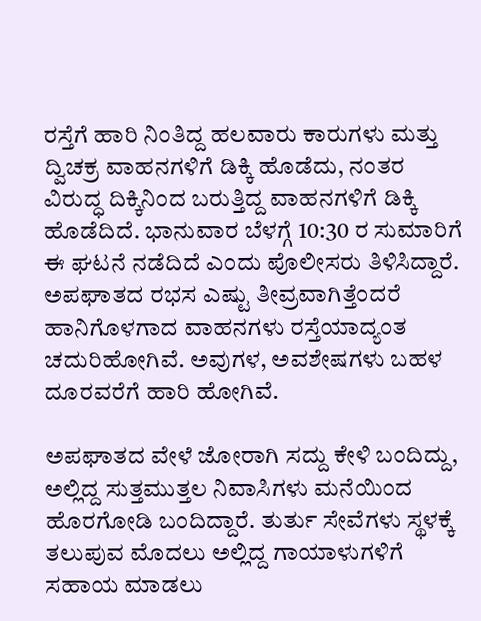ರಸ್ತೆಗೆ ಹಾರಿ ನಿಂತಿದ್ದ ಹಲವಾರು ಕಾರುಗಳು ಮತ್ತು ದ್ವಿಚಕ್ರ ವಾಹನಗಳಿಗೆ ಡಿಕ್ಕಿ ಹೊಡೆದು, ನಂತರ ವಿರುದ್ಧ ದಿಕ್ಕಿನಿಂದ ಬರುತ್ತಿದ್ದ ವಾಹನಗಳಿಗೆ ಡಿಕ್ಕಿ ಹೊಡೆದಿದೆ. ಭಾನುವಾರ ಬೆಳಗ್ಗೆ 10:30 ರ ಸುಮಾರಿಗೆ ಈ ಘಟನೆ ನಡೆದಿದೆ ಎಂದು ಪೊಲೀಸರು ತಿಳಿಸಿದ್ದಾರೆ. ಅಪಘಾತದ ರಭಸ ಎಷ್ಟು ತೀವ್ರವಾಗಿತ್ತೆಂದರೆ ಹಾನಿಗೊಳಗಾದ ವಾಹನಗಳು ರಸ್ತೆಯಾದ್ಯಂತ ಚದುರಿಹೋಗಿವೆ. ಅವುಗಳ, ಅವಶೇಷಗಳು ಬಹಳ ದೂರವರೆಗೆ ಹಾರಿ ಹೋಗಿವೆ.

ಅಪಘಾತದ ವೇಳೆ ಜೋರಾಗಿ ಸದ್ದು ಕೇಳಿ ಬಂದಿದ್ದು, ಅಲ್ಲಿದ್ದ ಸುತ್ತಮುತ್ತಲ ನಿವಾಸಿಗಳು ಮನೆಯಿಂದ ಹೊರಗೋಡಿ ಬಂದಿದ್ದಾರೆ. ತುರ್ತು ಸೇವೆಗಳು ಸ್ಥಳಕ್ಕೆ ತಲುಪುವ ಮೊದಲು ಅಲ್ಲಿದ್ದ ಗಾಯಾಳುಗಳಿಗೆ ಸಹಾಯ ಮಾಡಲು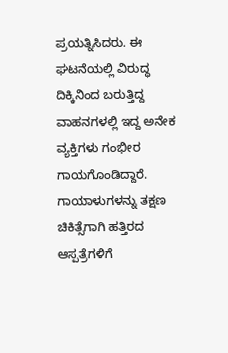ಪ್ರಯತ್ನಿಸಿದರು. ಈ ಘಟನೆಯಲ್ಲಿ ವಿರುದ್ಧ ದಿಕ್ಕಿನಿಂದ ಬರುತ್ತಿದ್ದ ವಾಹನಗಳಲ್ಲಿ ಇದ್ದ ಅನೇಕ ವ್ಯಕ್ತಿಗಳು ಗಂಭೀರ ಗಾಯಗೊಂಡಿದ್ದಾರೆ. ಗಾಯಾಳುಗಳನ್ನು ತಕ್ಷಣ ಚಿಕಿತ್ಸೆಗಾಗಿ ಹತ್ತಿರದ ಆಸ್ಪತ್ರೆಗಳಿಗೆ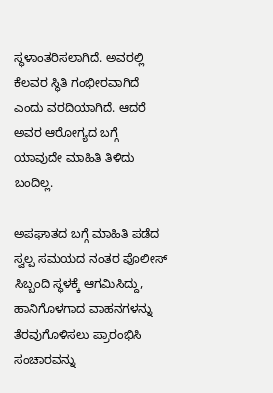ಸ್ಥಳಾಂತರಿಸಲಾಗಿದೆ. ಅವರಲ್ಲಿ ಕೆಲವರ ಸ್ಥಿತಿ ಗಂಭೀರವಾಗಿದೆ ಎಂದು ವರದಿಯಾಗಿದೆ. ಆದರೆ ಅವರ ಆರೋಗ್ಯದ ಬಗ್ಗೆ ಯಾವುದೇ ಮಾಹಿತಿ ತಿಳಿದು ಬಂದಿಲ್ಲ.

ಅಪಘಾತದ ಬಗ್ಗೆ ಮಾಹಿತಿ ಪಡೆದ ಸ್ವಲ್ಪ ಸಮಯದ ನಂತರ ಪೊಲೀಸ್ ಸಿಬ್ಬಂದಿ ಸ್ಥಳಕ್ಕೆ ಆಗಮಿಸಿದ್ದು, ಹಾನಿಗೊಳಗಾದ ವಾಹನಗಳನ್ನು ತೆರವುಗೊಳಿಸಲು ಪ್ರಾರಂಭಿಸಿ ಸಂಚಾರವನ್ನು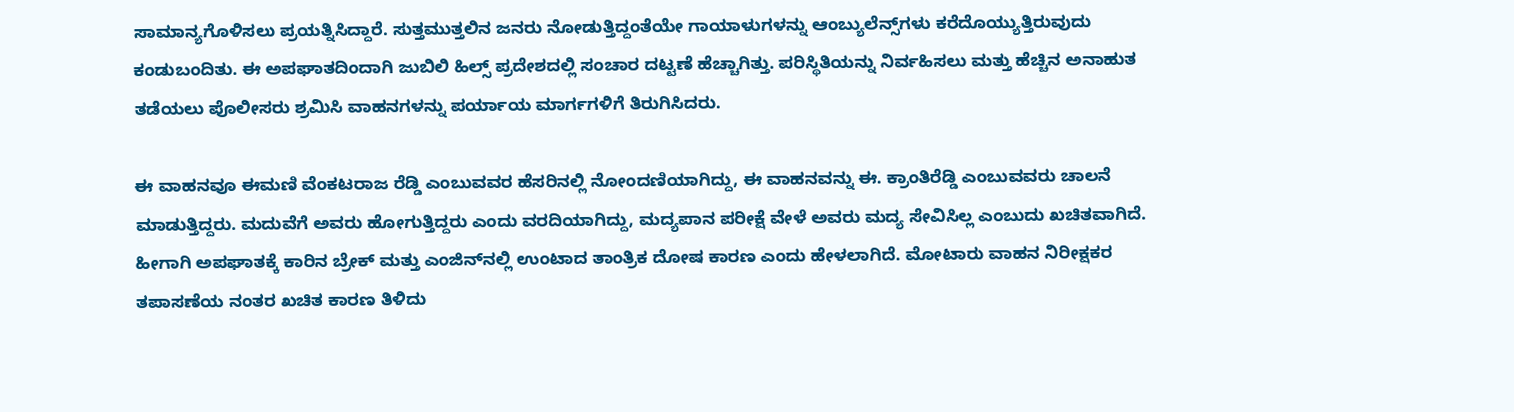ಸಾಮಾನ್ಯಗೊಳಿಸಲು ಪ್ರಯತ್ನಿಸಿದ್ದಾರೆ. ಸುತ್ತಮುತ್ತಲಿನ ಜನರು ನೋಡುತ್ತಿದ್ದಂತೆಯೇ ಗಾಯಾಳುಗಳನ್ನು ಆಂಬ್ಯುಲೆನ್ಸ್‌ಗಳು ಕರೆದೊಯ್ಯುತ್ತಿರುವುದು ಕಂಡುಬಂದಿತು. ಈ ಅಪಘಾತದಿಂದಾಗಿ ಜುಬಿಲಿ ಹಿಲ್ಸ್ ಪ್ರದೇಶದಲ್ಲಿ ಸಂಚಾರ ದಟ್ಟಣೆ ಹೆಚ್ಚಾಗಿತ್ತು. ಪರಿಸ್ಥಿತಿಯನ್ನು ನಿರ್ವಹಿಸಲು ಮತ್ತು ಹೆಚ್ಚಿನ ಅನಾಹುತ ತಡೆಯಲು ಪೊಲೀಸರು ಶ್ರಮಿಸಿ ವಾಹನಗಳನ್ನು ಪರ್ಯಾಯ ಮಾರ್ಗಗಳಿಗೆ ತಿರುಗಿಸಿದರು.

ಈ ವಾಹನವೂ ಈಮಣಿ ವೆಂಕಟರಾಜ ರೆಡ್ಡಿ ಎಂಬುವವರ ಹೆಸರಿನಲ್ಲಿ ನೋಂದಣಿಯಾಗಿದ್ದು, ಈ ವಾಹನವನ್ನು ಈ. ಕ್ರಾಂತಿರೆಡ್ಡಿ ಎಂಬುವವರು ಚಾಲನೆ ಮಾಡುತ್ತಿದ್ದರು. ಮದುವೆಗೆ ಅವರು ಹೋಗುತ್ತಿದ್ದರು ಎಂದು ವರದಿಯಾಗಿದ್ದು, ಮದ್ಯಪಾನ ಪರೀಕ್ಷೆ ವೇಳೆ ಅವರು ಮದ್ಯ ಸೇವಿಸಿಲ್ಲ ಎಂಬುದು ಖಚಿತವಾಗಿದೆ. ಹೀಗಾಗಿ ಅಪಘಾತಕ್ಕೆ ಕಾರಿನ ಬ್ರೇಕ್ ಮತ್ತು ಎಂಜಿನ್‌ನಲ್ಲಿ ಉಂಟಾದ ತಾಂತ್ರಿಕ ದೋಷ ಕಾರಣ ಎಂದು ಹೇಳಲಾಗಿದೆ. ಮೋಟಾರು ವಾಹನ ನಿರೀಕ್ಷಕರ ತಪಾಸಣೆಯ ನಂತರ ಖಚಿತ ಕಾರಣ ತಿಳಿದು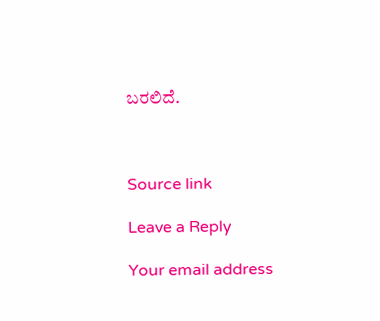ಬರಲಿದೆ.



Source link

Leave a Reply

Your email address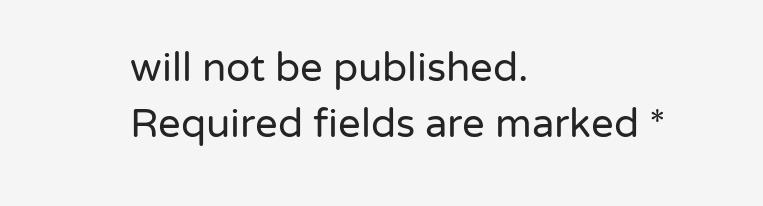will not be published. Required fields are marked *